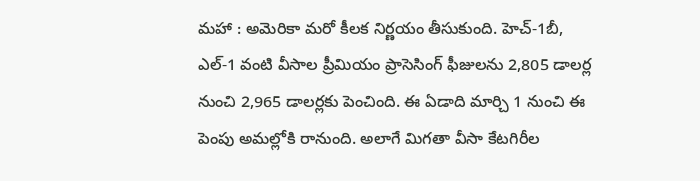మహా : అమెరికా మరో కీలక నిర్ణయం తీసుకుంది. హెచ్-1బీ, ఎల్-1 వంటి వీసాల ప్రీమియం ప్రాసెసింగ్ ఫీజులను 2,805 డాలర్ల నుంచి 2,965 డాలర్లకు పెంచింది. ఈ ఏడాది మార్చి 1 నుంచి ఈ పెంపు అమల్లోకి రానుంది. అలాగే మిగతా వీసా కేటగిరీల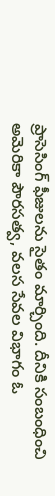ప్రాసెసింగ్ ఫీజులను సైతం మార్చింది. దీనికి సంబంధించి అమెరికా పౌరసత్వ, వలస సేవల విభాగం ఓ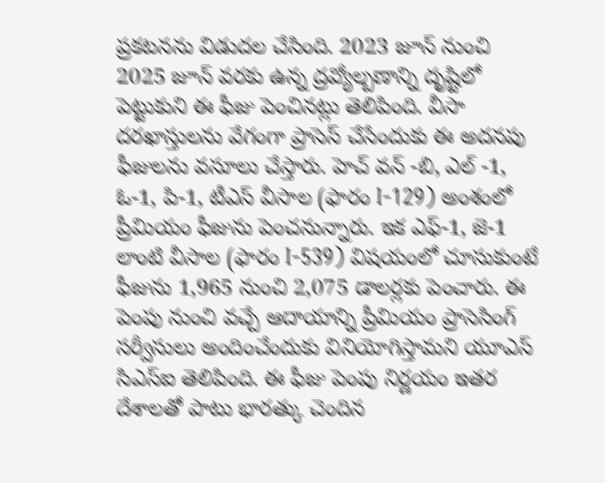ప్రకటనను విడుదల చేసింది. 2023 జూన్ నుంచి 2025 జూన్ వరకు ఉన్న ద్రవ్యోల్బణాన్ని దృష్టిలో పెట్టుకుని ఈ ఫీజు పెంచినట్లు తెలిపింది. వీసా దరఖాస్తులను వేగంగా ప్రాసెస్ చేసేందుకు ఈ అదనపు ఫీజులను వసూలు చేస్తారు. హెచ్ వన్ -బి, ఎల్ -1, ఓ-1, పి-1, టీఎస్ వీసాల (ఫారం I-129) అంశంలో ప్రీమియం ఫీజును పెంచనున్నారు. ఇక ఎఫ్-1, జె-1 లాంటి వీసాల (ఫారం I-539) విషయంలో చూసుకుంటే ఫీజును 1,965 నుంచి 2,075 డాలర్లకు పెంచారు. ఈ పెంపు నుంచి వచ్చే ఆదాయాన్ని ప్రీమియం ప్రాసెసింగ్ సర్వీసులు అందించేందుకు వినియోగిస్తామని యూఎస్ సిఎస్ఐ తెలిపింది. ఈ ఫీజు పెంపు నిర్ణయం ఇతర దేశాలతో పాటు భారత్కు చెందిన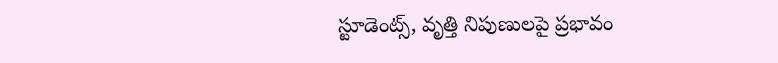స్టూడెంట్స్, వృత్తి నిపుణులపై ప్రభావం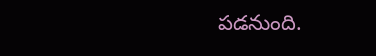పడనుంది.